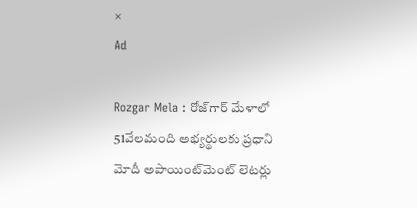×
Ad

Rozgar Mela : రోజ్‌గార్ మేళాలో 51వేలమంది అభ్యర్థులకు ప్రధాని మోదీ అపాయింట్‌మెంట్ లెటర్లు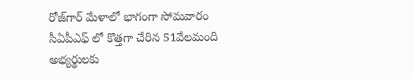రోజ్‌గార్ మేళాలో భాగంగా సోమవారం సీఏపీఎఫ్ లో కొత్తగా చేరిన 51వేలమంది అభ్యర్థులకు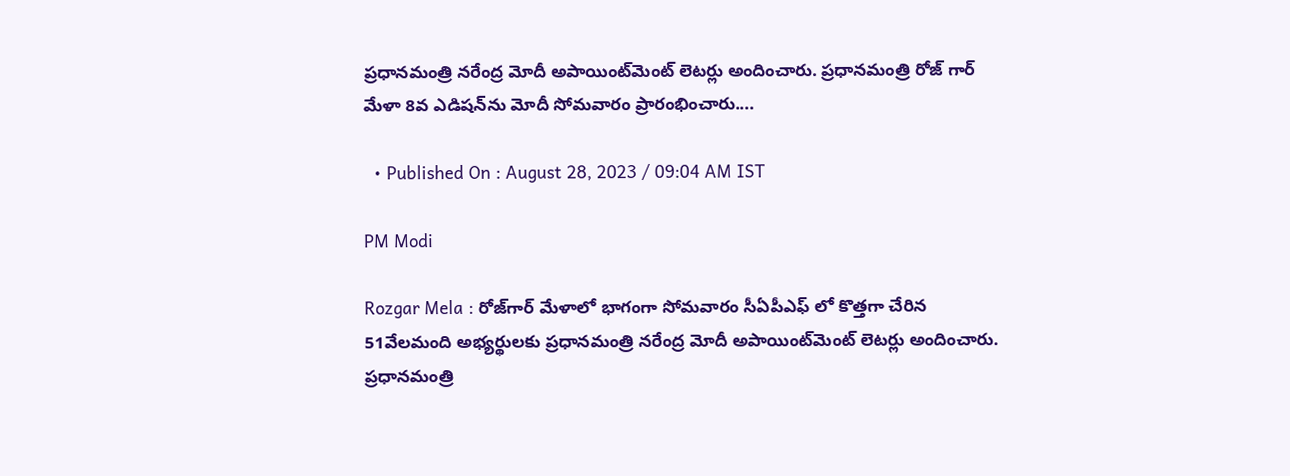ప్రధానమంత్రి నరేంద్ర మోదీ అపాయింట్‌మెంట్ లెటర్లు అందించారు. ప్రధానమంత్రి రోజ్ గార్ మేళా 8వ ఎడిషన్‌ను మోదీ సోమవారం ప్రారంభించారు....

  • Published On : August 28, 2023 / 09:04 AM IST

PM Modi

Rozgar Mela : రోజ్‌గార్ మేళాలో భాగంగా సోమవారం సీఏపీఎఫ్ లో కొత్తగా చేరిన 51వేలమంది అభ్యర్థులకు ప్రధానమంత్రి నరేంద్ర మోదీ అపాయింట్‌మెంట్ లెటర్లు అందించారు. ప్రధానమంత్రి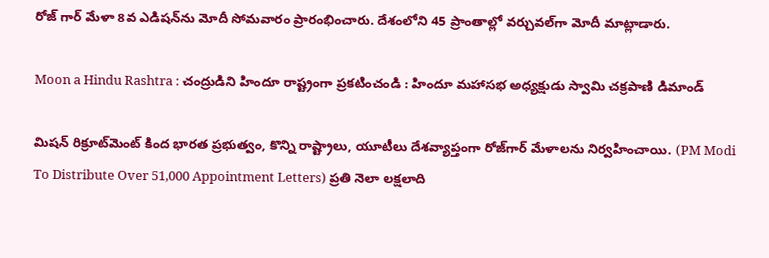రోజ్ గార్ మేళా 8వ ఎడిషన్‌ను మోదీ సోమవారం ప్రారంభించారు. దేశంలోని 45 ప్రాంతాల్లో వర్చువల్‌గా మోదీ మాట్లాడారు.

Moon a Hindu Rashtra : చంద్రుడిని హిందూ రాష్ట్రంగా ప్రకటించండి : హిందూ మహాసభ అధ్యక్షుడు స్వామి చక్రపాణి డిమాండ్

మిషన్ రిక్రూట్‌మెంట్ కింద భారత ప్రభుత్వం, కొన్ని రాష్ట్రాలు, యూటీలు దేశవ్యాప్తంగా రోజ్‌గార్ మేళాలను నిర్వహించాయి. (PM Modi To Distribute Over 51,000 Appointment Letters) ప్రతి నెలా లక్షలాది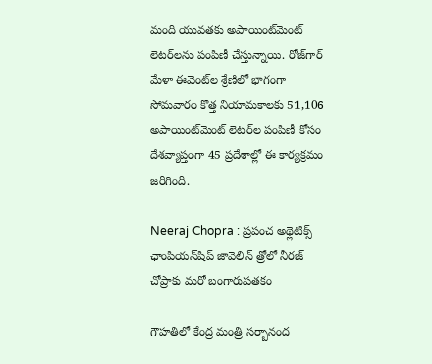మంది యువతకు అపాయింట్‌మెంట్ లెటర్‌లను పంపిణీ చేస్తున్నాయి. రోజ్‌గార్ మేళా ఈవెంట్‌ల శ్రేణిలో భాగంగా సోమవారం కొత్త నియామకాలకు 51,106 అపాయింట్‌మెంట్ లెటర్‌ల పంపిణీ కోసం దేశవ్యాప్తంగా 45 ప్రదేశాల్లో ఈ కార్యక్రమం జరిగింది.

Neeraj Chopra : ప్రపంచ అథ్లెటిక్స్ ఛాంపియన్‌షిప్ జావెలిన్ త్రోలో నీరజ్ చోప్రాకు మరో బంగారుపతకం

గౌహతిలో కేంద్ర మంత్రి సర్బానంద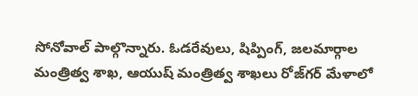సోనోవాల్ పాల్గొన్నారు. ఓడరేవులు, షిప్పింగ్, జలమార్గాల మంత్రిత్వ శాఖ, ఆయుష్ మంత్రిత్వ శాఖలు రోజ్‌గర్ మేళాలో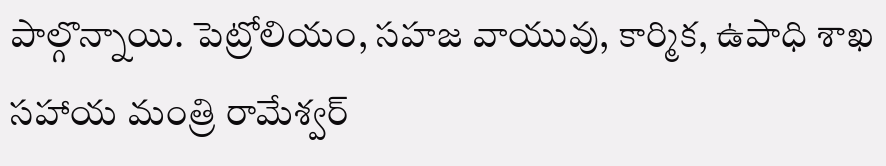పాల్గొన్నాయి. పెట్రోలియం, సహజ వాయువు, కార్మిక, ఉపాధి శాఖ సహాయ మంత్రి రామేశ్వర్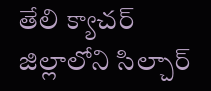తేలి క్యాచర్ జిల్లాలోని సిల్చార్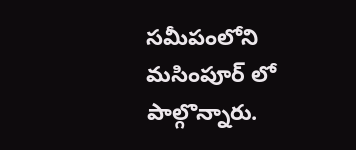సమీపంలోని మసింపూర్ లో పాల్గొన్నారు.